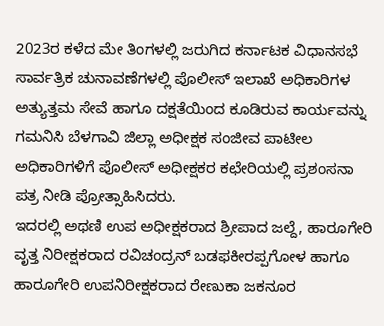2023ರ ಕಳೆದ ಮೇ ತಿಂಗಳಲ್ಲಿ ಜರುಗಿದ ಕರ್ನಾಟಕ ವಿಧಾನಸಭೆ ಸಾರ್ವತ್ರಿಕ ಚುನಾವಣೆಗಳಲ್ಲಿ ಪೊಲೀಸ್ ಇಲಾಖೆ ಅಧಿಕಾರಿಗಳ ಅತ್ಯುತ್ತಮ ಸೇವೆ ಹಾಗೂ ದಕ್ಷತೆಯಿಂದ ಕೂಡಿರುವ ಕಾರ್ಯವನ್ನು ಗಮನಿಸಿ ಬೆಳಗಾವಿ ಜಿಲ್ಲಾ ಅಧೀಕ್ಷಕ ಸಂಜೀವ ಪಾಟೀಲ ಅಧಿಕಾರಿಗಳಿಗೆ ಪೊಲೀಸ್ ಅಧೀಕ್ಷಕರ ಕಛೇರಿಯಲ್ಲಿ ಪ್ರಶಂಸನಾ ಪತ್ರ ನೀಡಿ ಪ್ರೋತ್ಸಾಹಿಸಿದರು.
ಇದರಲ್ಲಿ ಅಥಣಿ ಉಪ ಅಧೀಕ್ಷಕರಾದ ಶ್ರೀಪಾದ ಜಲ್ದೆ, ಹಾರೂಗೇರಿ ವೃತ್ತ ನಿರೀಕ್ಷಕರಾದ ರವಿಚಂದ್ರನ್ ಬಡಫಕೀರಪ್ಪಗೋಳ ಹಾಗೂ ಹಾರೂಗೇರಿ ಉಪನಿರೀಕ್ಷಕರಾದ ರೇಣುಕಾ ಜಕನೂರ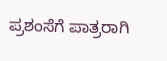ಪ್ರಶಂಸೆಗೆ ಪಾತ್ರರಾಗಿ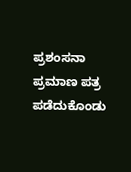ಪ್ರಶಂಸನಾ ಪ್ರಮಾಣ ಪತ್ರ ಪಡೆದುಕೊಂಡು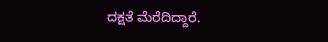ದಕ್ಷತೆ ಮೆರೆದಿದ್ದಾರೆ.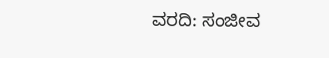ವರದಿ: ಸಂಜೀವ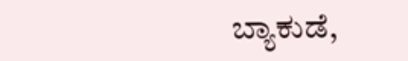ಬ್ಯಾಕುಡೆ,